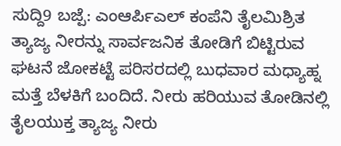ಸುದ್ದಿ9 ಬಜ್ಪೆ: ಎಂಆರ್ಪಿಎಲ್ ಕಂಪೆನಿ ತೈಲಮಿಶ್ರಿತ ತ್ಯಾಜ್ಯ ನೀರನ್ನು ಸಾರ್ವಜನಿಕ ತೋಡಿಗೆ ಬಿಟ್ಟಿರುವ ಘಟನೆ ಜೋಕಟ್ಟೆ ಪರಿಸರದಲ್ಲಿ ಬುಧವಾರ ಮಧ್ಯಾಹ್ನ ಮತ್ತೆ ಬೆಳಕಿಗೆ ಬಂದಿದೆ. ನೀರು ಹರಿಯುವ ತೋಡಿನಲ್ಲಿ ತೈಲಯುಕ್ತ ತ್ಯಾಜ್ಯ ನೀರು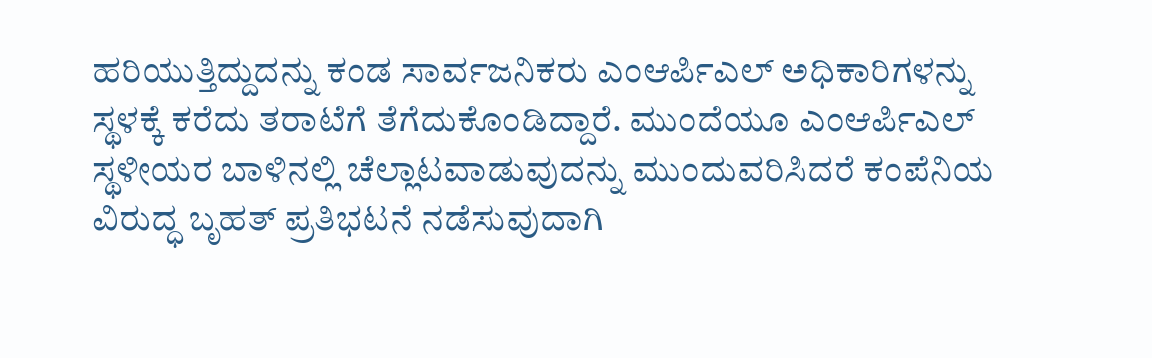ಹರಿಯುತ್ತಿದ್ದುದನ್ನು ಕಂಡ ಸಾರ್ವಜನಿಕರು ಎಂಆರ್ಪಿಎಲ್ ಅಧಿಕಾರಿಗಳನ್ನು ಸ್ಥಳಕ್ಕೆ ಕರೆದು ತರಾಟೆಗೆ ತೆಗೆದುಕೊಂಡಿದ್ದಾರೆ. ಮುಂದೆಯೂ ಎಂಆರ್ಪಿಎಲ್ ಸ್ಥಳೀಯರ ಬಾಳಿನಲ್ಲಿ ಚೆಲ್ಲಾಟವಾಡುವುದನ್ನು ಮುಂದುವರಿಸಿದರೆ ಕಂಪೆನಿಯ ವಿರುದ್ಧ ಬೃಹತ್ ಪ್ರತಿಭಟನೆ ನಡೆಸುವುದಾಗಿ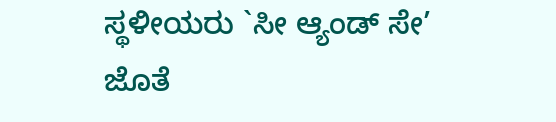ಸ್ಥಳೀಯರು `ಸೀ ಆ್ಯಂಡ್ ಸೇ’ ಜೊತೆ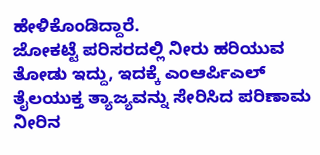ಹೇಳಿಕೊಂಡಿದ್ದಾರೆ.
ಜೋಕಟ್ಟೆ ಪರಿಸರದಲ್ಲಿ ನೀರು ಹರಿಯುವ ತೋಡು ಇದ್ದು, ಇದಕ್ಕೆ ಎಂಆರ್ಪಿಎಲ್ ತೈಲಯುಕ್ತ ತ್ಯಾಜ್ಯವನ್ನು ಸೇರಿಸಿದ ಪರಿಣಾಮ ನೀರಿನ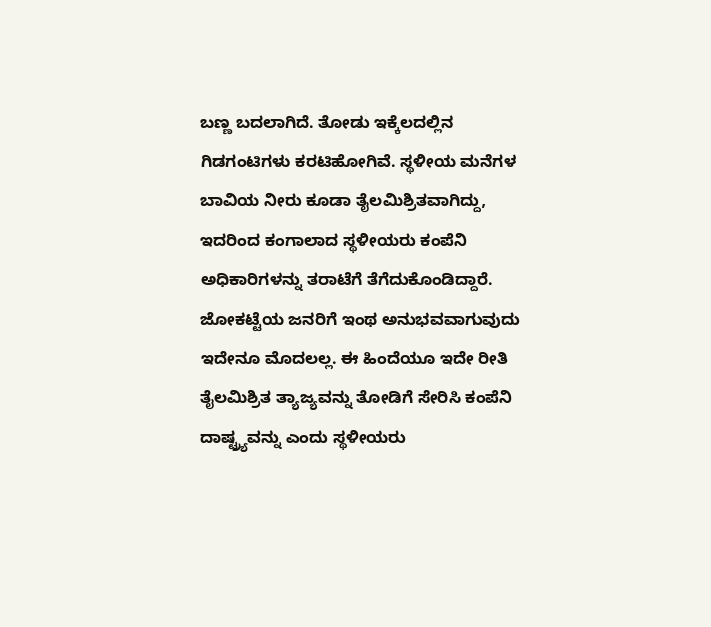ಬಣ್ಣ ಬದಲಾಗಿದೆ. ತೋಡು ಇಕ್ಕೆಲದಲ್ಲಿನ ಗಿಡಗಂಟಿಗಳು ಕರಟಿಹೋಗಿವೆ. ಸ್ಥಳೀಯ ಮನೆಗಳ ಬಾವಿಯ ನೀರು ಕೂಡಾ ತೈಲಮಿಶ್ರಿತವಾಗಿದ್ದು, ಇದರಿಂದ ಕಂಗಾಲಾದ ಸ್ಥಳೀಯರು ಕಂಪೆನಿ ಅಧಿಕಾರಿಗಳನ್ನು ತರಾಟೆಗೆ ತೆಗೆದುಕೊಂಡಿದ್ದಾರೆ.
ಜೋಕಟ್ಟೆಯ ಜನರಿಗೆ ಇಂಥ ಅನುಭವವಾಗುವುದು ಇದೇನೂ ಮೊದಲಲ್ಲ. ಈ ಹಿಂದೆಯೂ ಇದೇ ರೀತಿ ತೈಲಮಿಶ್ರಿತ ತ್ಯಾಜ್ಯವನ್ನು ತೋಡಿಗೆ ಸೇರಿಸಿ ಕಂಪೆನಿ ದಾಷ್ಟ್ರ್ಯವನ್ನು ಎಂದು ಸ್ಥಳೀಯರು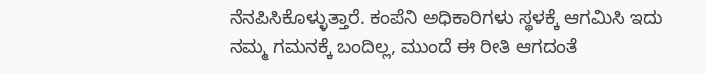ನೆನಪಿಸಿಕೊಳ್ಳುತ್ತಾರೆ. ಕಂಪೆನಿ ಅಧಿಕಾರಿಗಳು ಸ್ಥಳಕ್ಕೆ ಆಗಮಿಸಿ ಇದು ನಮ್ಮ ಗಮನಕ್ಕೆ ಬಂದಿಲ್ಲ, ಮುಂದೆ ಈ ರೀತಿ ಆಗದಂತೆ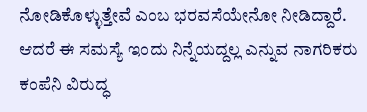ನೋಡಿಕೊಳ್ಳುತ್ತೇವೆ ಎಂಬ ಭರವಸೆಯೇನೋ ನೀಡಿದ್ದಾರೆ. ಆದರೆ ಈ ಸಮಸ್ಯೆ ಇಂದು ನಿನ್ನೆಯದ್ದಲ್ಲ ಎನ್ನುವ ನಾಗರಿಕರು ಕಂಪೆನಿ ವಿರುದ್ಧ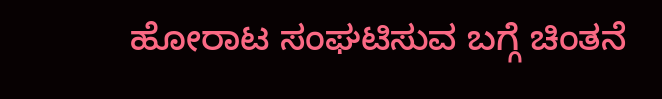ಹೋರಾಟ ಸಂಘಟಿಸುವ ಬಗ್ಗೆ ಚಿಂತನೆ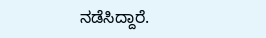ನಡೆಸಿದ್ದಾರೆ.